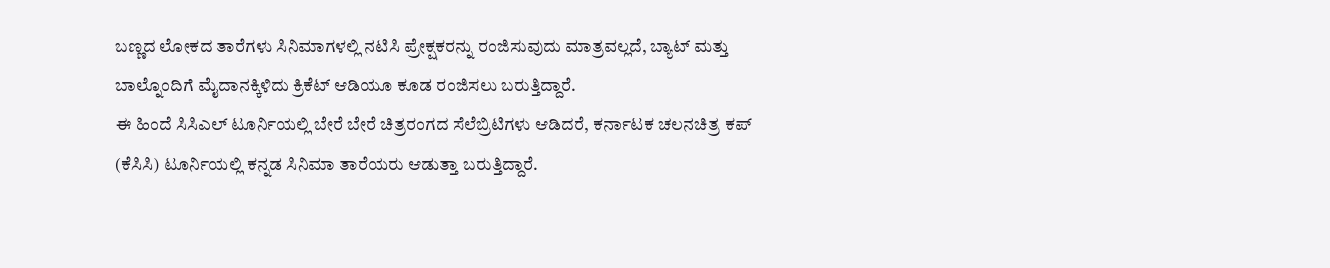ಬಣ್ಣದ ಲೋಕದ ತಾರೆಗಳು ಸಿನಿಮಾಗಳಲ್ಲಿ ನಟಿಸಿ ಪ್ರೇಕ್ಷಕರನ್ನು ರಂಜಿಸುವುದು ಮಾತ್ರವಲ್ಲದೆ, ಬ್ಯಾಟ್ ಮತ್ತು ಬಾಲ್ನೊಂದಿಗೆ ಮೈದಾನಕ್ಕಿಳಿದು ಕ್ರಿಕೆಟ್ ಆಡಿಯೂ ಕೂಡ ರಂಜಿಸಲು ಬರುತ್ತಿದ್ದಾರೆ.
ಈ ಹಿಂದೆ ಸಿಸಿಎಲ್ ಟೂರ್ನಿಯಲ್ಲಿ ಬೇರೆ ಬೇರೆ ಚಿತ್ರರಂಗದ ಸೆಲೆಬ್ರಿಟಿಗಳು ಆಡಿದರೆ, ಕರ್ನಾಟಕ ಚಲನಚಿತ್ರ ಕಪ್ (ಕೆಸಿಸಿ) ಟೂರ್ನಿಯಲ್ಲಿ ಕನ್ನಡ ಸಿನಿಮಾ ತಾರೆಯರು ಆಡುತ್ತಾ ಬರುತ್ತಿದ್ದಾರೆ.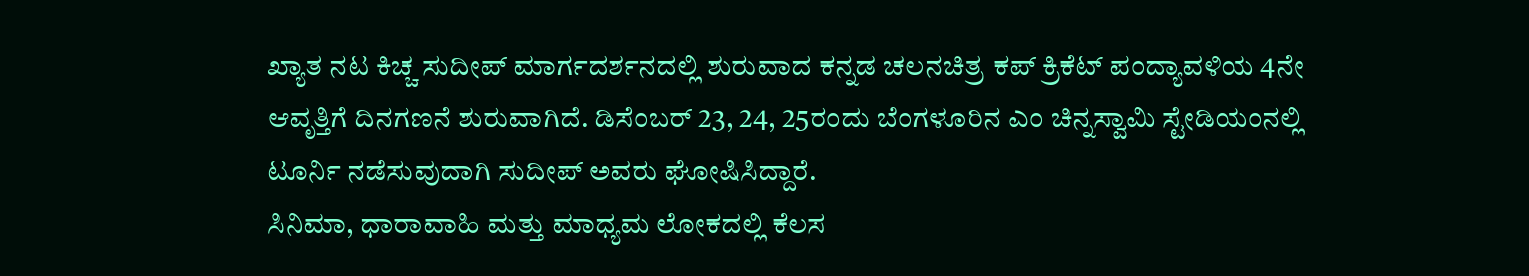ಖ್ಯಾತ ನಟ ಕಿಚ್ಚ ಸುದೀಪ್ ಮಾರ್ಗದರ್ಶನದಲ್ಲಿ ಶುರುವಾದ ಕನ್ನಡ ಚಲನಚಿತ್ರ ಕಪ್ ಕ್ರಿಕೆಟ್ ಪಂದ್ಯಾವಳಿಯ 4ನೇ ಆವೃತ್ತಿಗೆ ದಿನಗಣನೆ ಶುರುವಾಗಿದೆ. ಡಿಸೆಂಬರ್ 23, 24, 25ರಂದು ಬೆಂಗಳೂರಿನ ಎಂ ಚಿನ್ನಸ್ವಾಮಿ ಸ್ಟೇಡಿಯಂನಲ್ಲಿ ಟೂರ್ನಿ ನಡೆಸುವುದಾಗಿ ಸುದೀಪ್ ಅವರು ಘೋಷಿಸಿದ್ದಾರೆ.
ಸಿನಿಮಾ, ಧಾರಾವಾಹಿ ಮತ್ತು ಮಾಧ್ಯಮ ಲೋಕದಲ್ಲಿ ಕೆಲಸ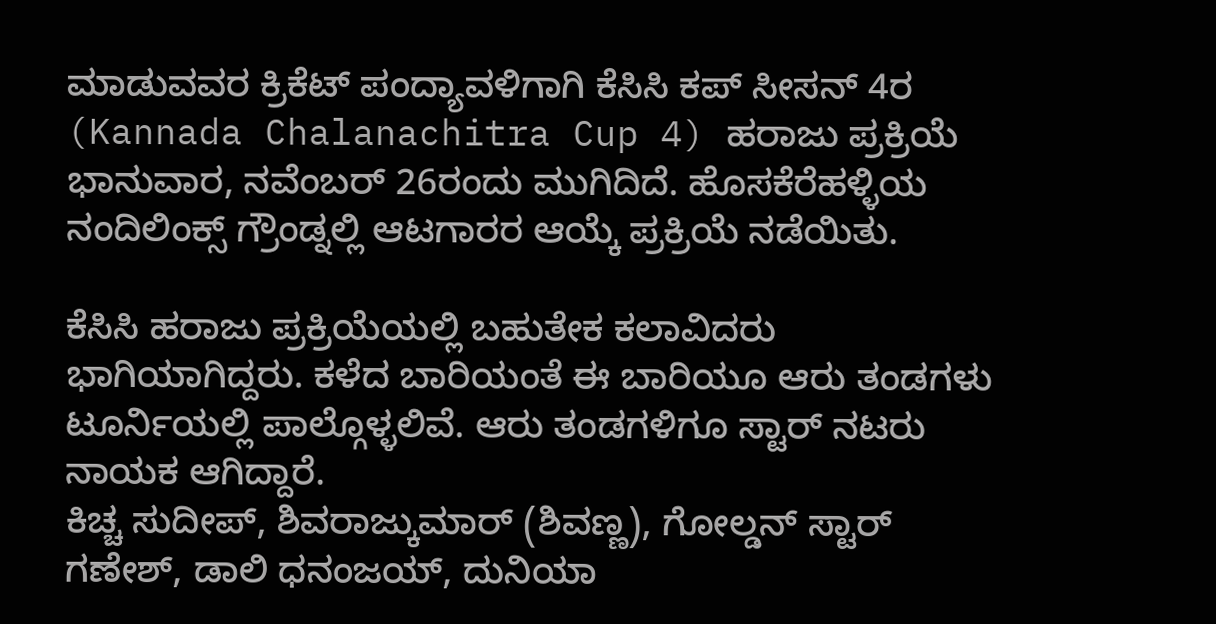ಮಾಡುವವರ ಕ್ರಿಕೆಟ್ ಪಂದ್ಯಾವಳಿಗಾಗಿ ಕೆಸಿಸಿ ಕಪ್ ಸೀಸನ್ 4ರ (Kannada Chalanachitra Cup 4) ಹರಾಜು ಪ್ರಕ್ರಿಯೆ ಭಾನುವಾರ, ನವೆಂಬರ್ 26ರಂದು ಮುಗಿದಿದೆ. ಹೊಸಕೆರೆಹಳ್ಳಿಯ ನಂದಿಲಿಂಕ್ಸ್ ಗ್ರೌಂಡ್ನಲ್ಲಿ ಆಟಗಾರರ ಆಯ್ಕೆ ಪ್ರಕ್ರಿಯೆ ನಡೆಯಿತು.

ಕೆಸಿಸಿ ಹರಾಜು ಪ್ರಕ್ರಿಯೆಯಲ್ಲಿ ಬಹುತೇಕ ಕಲಾವಿದರು ಭಾಗಿಯಾಗಿದ್ದರು. ಕಳೆದ ಬಾರಿಯಂತೆ ಈ ಬಾರಿಯೂ ಆರು ತಂಡಗಳು ಟೂರ್ನಿಯಲ್ಲಿ ಪಾಲ್ಗೊಳ್ಳಲಿವೆ. ಆರು ತಂಡಗಳಿಗೂ ಸ್ಟಾರ್ ನಟರು ನಾಯಕ ಆಗಿದ್ದಾರೆ.
ಕಿಚ್ಚ ಸುದೀಪ್, ಶಿವರಾಜ್ಕುಮಾರ್ (ಶಿವಣ್ಣ), ಗೋಲ್ಡನ್ ಸ್ಟಾರ್ ಗಣೇಶ್, ಡಾಲಿ ಧನಂಜಯ್, ದುನಿಯಾ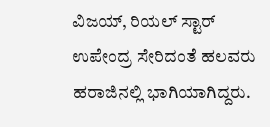ವಿಜಯ್, ರಿಯಲ್ ಸ್ಟಾರ್ ಉಪೇಂದ್ರ ಸೇರಿದಂತೆ ಹಲವರು ಹರಾಜಿನಲ್ಲಿ ಭಾಗಿಯಾಗಿದ್ದರು.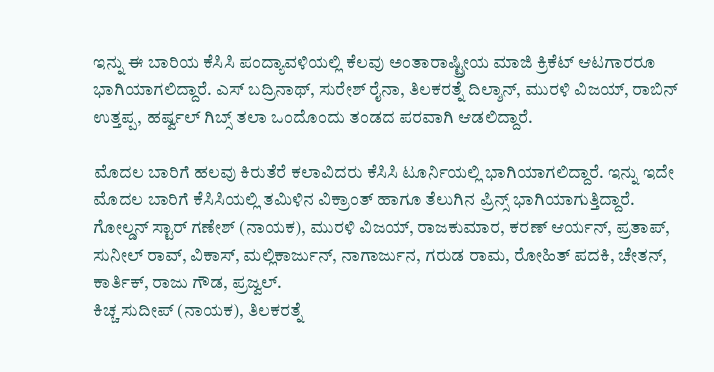ಇನ್ನು ಈ ಬಾರಿಯ ಕೆಸಿಸಿ ಪಂದ್ಯಾವಳಿಯಲ್ಲಿ ಕೆಲವು ಅಂತಾರಾಷ್ಟ್ರೀಯ ಮಾಜಿ ಕ್ರಿಕೆಟ್ ಆಟಗಾರರೂ ಭಾಗಿಯಾಗಲಿದ್ದಾರೆ. ಎಸ್ ಬದ್ರಿನಾಥ್, ಸುರೇಶ್ ರೈನಾ, ತಿಲಕರತ್ನೆ ದಿಲ್ಶಾನ್, ಮುರಳಿ ವಿಜಯ್, ರಾಬಿನ್ ಉತ್ತಪ್ಪ, ಹರ್ಷ್ವಲ್ ಗಿಬ್ಸ್ ತಲಾ ಒಂದೊಂದು ತಂಡದ ಪರವಾಗಿ ಆಡಲಿದ್ದಾರೆ.

ಮೊದಲ ಬಾರಿಗೆ ಹಲವು ಕಿರುತೆರೆ ಕಲಾವಿದರು ಕೆಸಿಸಿ ಟೂರ್ನಿಯಲ್ಲಿ ಭಾಗಿಯಾಗಲಿದ್ದಾರೆ. ಇನ್ನು ಇದೇ ಮೊದಲ ಬಾರಿಗೆ ಕೆಸಿಸಿಯಲ್ಲಿ ತಮಿಳಿನ ವಿಕ್ರಾಂತ್ ಹಾಗೂ ತೆಲುಗಿನ ಪ್ರಿನ್ಸ್ ಭಾಗಿಯಾಗುತ್ತಿದ್ದಾರೆ.
ಗೋಲ್ಡನ್ ಸ್ಟಾರ್ ಗಣೇಶ್ (ನಾಯಕ), ಮುರಳಿ ವಿಜಯ್, ರಾಜಕುಮಾರ, ಕರಣ್ ಆರ್ಯನ್, ಪ್ರತಾಪ್, ಸುನೀಲ್ ರಾವ್, ವಿಕಾಸ್, ಮಲ್ಲಿಕಾರ್ಜುನ್, ನಾಗಾರ್ಜುನ, ಗರುಡ ರಾಮ, ರೋಹಿತ್ ಪದಕಿ, ಚೇತನ್, ಕಾರ್ತಿಕ್, ರಾಜು ಗೌಡ, ಪ್ರಜ್ವಲ್.
ಕಿಚ್ಚ ಸುದೀಪ್ (ನಾಯಕ), ತಿಲಕರತ್ನೆ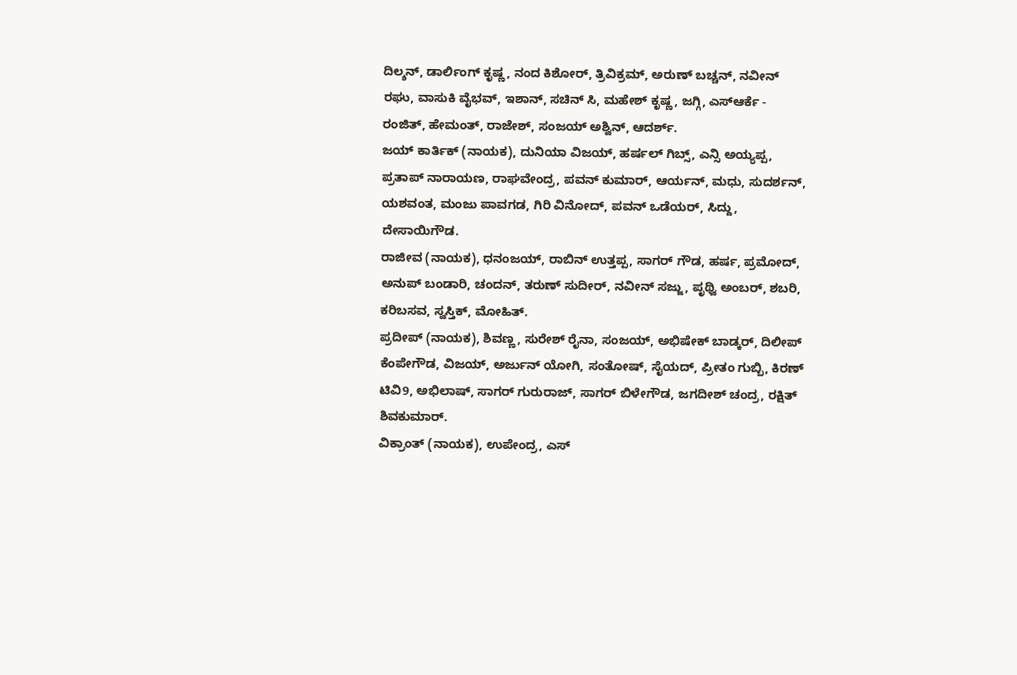ದಿಲ್ಶನ್, ಡಾರ್ಲಿಂಗ್ ಕೃಷ್ಣ, ನಂದ ಕಿಶೋರ್, ತ್ರಿವಿಕ್ರಮ್, ಅರುಣ್ ಬಚ್ಚನ್, ನವೀನ್ ರಘು, ವಾಸುಕಿ ವೈಭವ್, ಇಶಾನ್, ಸಚಿನ್ ಸಿ, ಮಹೇಶ್ ಕೃಷ್ಣ, ಜಗ್ಗಿ, ಎಸ್ಆರ್ಕೆ - ರಂಜಿತ್, ಹೇಮಂತ್, ರಾಜೇಶ್, ಸಂಜಯ್ ಅಶ್ವಿನ್, ಆದರ್ಶ್.
ಜಯ್ ಕಾರ್ತಿಕ್ (ನಾಯಕ), ದುನಿಯಾ ವಿಜಯ್, ಹರ್ಷಲ್ ಗಿಬ್ಸ್, ಎನ್ಸಿ ಅಯ್ಯಪ್ಪ, ಪ್ರತಾಪ್ ನಾರಾಯಣ, ರಾಘವೇಂದ್ರ, ಪವನ್ ಕುಮಾರ್, ಆರ್ಯನ್, ಮಧು, ಸುದರ್ಶನ್, ಯಶವಂತ, ಮಂಜು ಪಾವಗಡ, ಗಿರಿ ವಿನೋದ್, ಪವನ್ ಒಡೆಯರ್, ಸಿದ್ದು, ದೇಸಾಯಿಗೌಡ.
ರಾಜೀವ (ನಾಯಕ), ಧನಂಜಯ್, ರಾಬಿನ್ ಉತ್ತಪ್ಪ, ಸಾಗರ್ ಗೌಡ, ಹರ್ಷ, ಪ್ರಮೋದ್, ಅನುಪ್ ಬಂಡಾರಿ, ಚಂದನ್, ತರುಣ್ ಸುದೀರ್, ನವೀನ್ ಸಜ್ಜು, ಪೃಥ್ವಿ ಅಂಬರ್, ಶಬರಿ, ಕರಿಬಸವ, ಸ್ವಸ್ತಿಕ್, ಮೋಹಿತ್.
ಪ್ರದೀಪ್ (ನಾಯಕ), ಶಿವಣ್ಣ, ಸುರೇಶ್ ರೈನಾ, ಸಂಜಯ್, ಅಭಿಷೇಕ್ ಬಾಡ್ಕರ್, ದಿಲೀಪ್ ಕೆಂಪೇಗೌಡ, ವಿಜಯ್, ಅರ್ಜುನ್ ಯೋಗಿ, ಸಂತೋಷ್, ಸೈಯದ್, ಪ್ರೀತಂ ಗುಬ್ಬಿ, ಕಿರಣ್ ಟಿವಿ9, ಅಭಿಲಾಷ್, ಸಾಗರ್ ಗುರುರಾಜ್, ಸಾಗರ್ ಬಿಳೇಗೌಡ, ಜಗದೀಶ್ ಚಂದ್ರ, ರಕ್ಷಿತ್ ಶಿವಕುಮಾರ್.
ವಿಕ್ರಾಂತ್ (ನಾಯಕ), ಉಪೇಂದ್ರ, ಎಸ್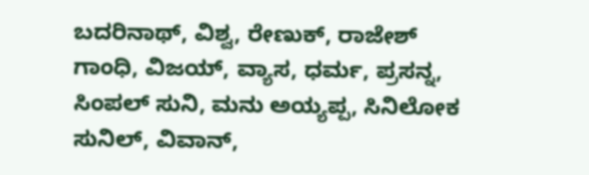ಬದರಿನಾಥ್, ವಿಶ್ವ, ರೇಣುಕ್, ರಾಜೇಶ್ ಗಾಂಧಿ, ವಿಜಯ್, ವ್ಯಾಸ, ಧರ್ಮ, ಪ್ರಸನ್ನ, ಸಿಂಪಲ್ ಸುನಿ, ಮನು ಅಯ್ಯಪ್ಪ, ಸಿನಿಲೋಕ ಸುನಿಲ್, ವಿವಾನ್,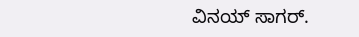ವಿನಯ್ ಸಾಗರ್.